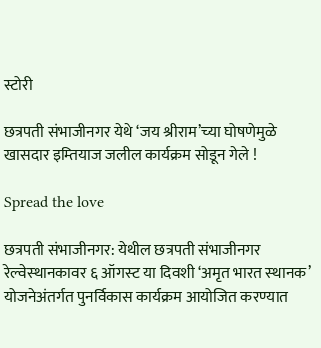स्टोरी

छत्रपती संभाजीनगर येथे ‘जय श्रीराम’च्‍या घोषणेमुळे खासदार इम्‍तियाज जलील कार्यक्रम सोडून गेले !

Spread the love

छत्रपती संभाजीनगर: येथील छत्रपती संभाजीनगर रेल्‍वेस्‍थानकावर ६ ऑगस्‍ट या दिवशी ‘अमृत भारत स्‍थानक’ योजनेअंतर्गत पुनर्विकास कार्यक्रम आयोजित करण्‍यात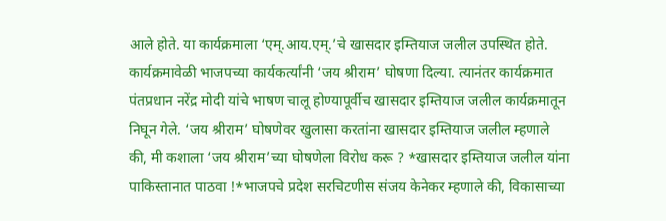आले होते. या कार्यक्रमाला ‘एम्.आय.एम्.’चे खासदार इम्‍तियाज जलील उपस्‍थित होते. कार्यक्रमावेळी भाजपच्‍या कार्यकर्त्‍यांनी ‘जय श्रीराम’ घोषणा दिल्‍या. त्‍यानंतर कार्यक्रमात पंतप्रधान नरेंद्र मोदी यांचे भाषण चालू होण्‍यापूर्वीच खासदार इम्‍तियाज जलील कार्यक्रमातून निघून गेले. ‘जय श्रीराम’ घोषणेवर खुलासा करतांना खासदार इम्‍तियाज जलील म्‍हणाले की, मी कशाला ‘जय श्रीराम’च्‍या घोषणेला विरोध करू ? *खासदार इम्‍तियाज जलील यांना पाकिस्‍तानात पाठवा !*भाजपचे प्रदेश सरचिटणीस संजय केनेकर म्‍हणाले की, विकासाच्‍या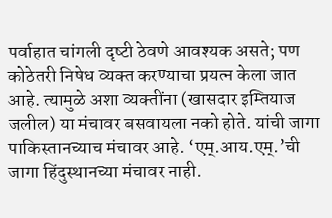पर्वाहात चांगली दृष्‍टी ठेवणे आवश्‍यक असते; पण कोठेतरी निषेध व्‍यक्‍त करण्‍याचा प्रयत्न केला जात आहे. त्‍यामुळे अशा व्‍यक्‍तींना (खासदार इम्‍तियाज जलील) या मंचावर बसवायला नको होते. यांची जागा पाकिस्‍तानच्‍याच मंचावर आहे. ‘एम्.आय.एम्.’ची जागा हिंदुस्‍थानच्‍या मंचावर नाही.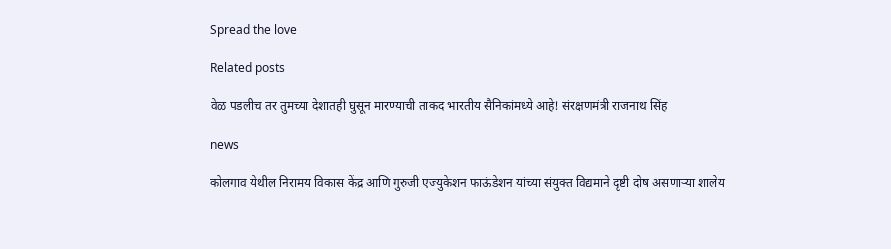Spread the love

Related posts

वेळ पडलीच तर तुमच्या देशातही घुसून मारण्याची ताकद भारतीय सैनिकांमध्ये आहे! संरक्षणमंत्री राजनाथ सिंह

news

कोलगाव येथील निरामय विकास केंद्र आणि गुरुजी एज्युकेशन फाऊंडेशन यांच्या संयुक्त विद्यमाने दृष्टी दोष असणाऱ्या शालेय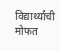विद्यार्थ्यांची मोफत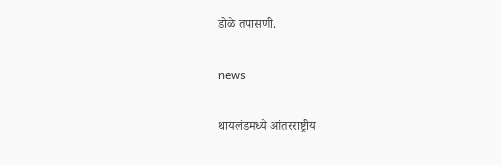डोळे तपासणी.

news

थायलंडमध्ये आंतरराष्ट्रीय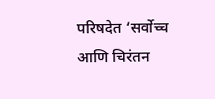परिषदेत ‘सर्वोच्च आणि चिरंतन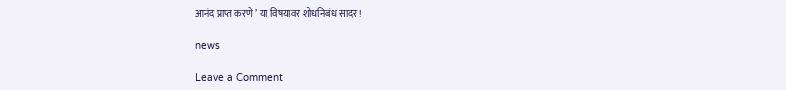आनंद प्राप्त करणे ’ या विषयावर शोधनिबंध सादर!

news

Leave a Comment